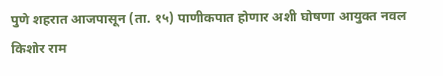पुणे शहरात आजपासून (ता. १५) पाणीकपात होणार अशी घोषणा आयुक्त नवल किशोर राम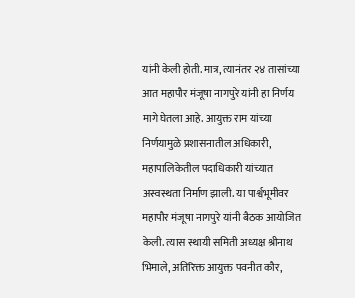यांनी केली होती. मात्र, त्यानंतर २४ तासांच्या आत महापौर मंजूषा नागपुरे यांनी हा निर्णय मागे घेतला आहे. आयुक्त राम यांच्या निर्णयामुळे प्रशासनातील अधिकारी, महापालिकेतील पदाधिकारी यांच्यात अस्वस्थता निर्माण झाली. या पार्श्वभूमीवर महापौर मंजूषा नागपुरे यांनी बैठक आयोजित केली. त्यास स्थायी समिती अध्यक्ष श्रीनाथ भिमाले, अतिरिक्त आयुक्त पवनीत कौर,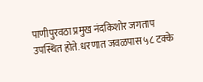पाणीपुरवठा प्रमुख नंदकिशोर जगताप उपस्थित होते. धरणात जवळपास ५८ टक्के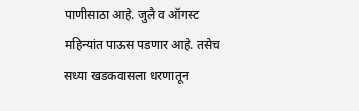पाणीसाठा आहे. जुलै व ऑगस्ट महिन्यांत पाऊस पडणार आहे. तसेच सध्या खडकवासला धरणातून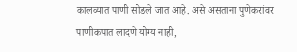कालव्यात पाणी सोडले जात आहे. असे असताना पुणेकरांवर पाणीकपात लादणे योग्य नाही,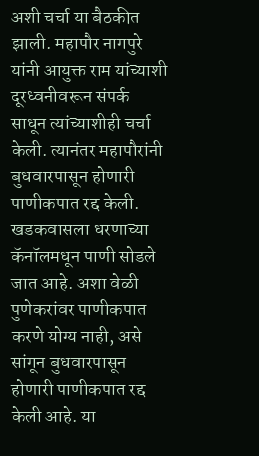अशी चर्चा या बैठकीत झाली. महापौर नागपुरे यांनी आयुक्त राम यांच्याशी दूरध्वनीवरून संपर्क साधून त्यांच्याशीही चर्चा केली. त्यानंतर महापौरांनी बुधवारपासून होणारी पाणीकपात रद्द केली. खडकवासला धरणाच्या कॅनॉलमधून पाणी सोडले जात आहे. अशा वेळी पुणेकरांवर पाणीकपात करणे योग्य नाही, असे सांगून बुधवारपासून होणारी पाणीकपात रद्द केली आहे. या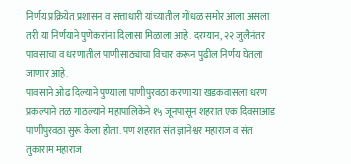निर्णय प्रक्रियेत प्रशासन व सत्ताधारी यांच्यातील गोंधळ समोर आला असला तरी या निर्णयाने पुणेकरांना दिलासा मिळाला आहे. दरम्यान, २२ जुलैनंतर पावसाचा व धरणातील पाणीसाठ्याचा विचार करून पुढील निर्णय घेतला जाणार आहे.
पावसाने ओढ दिल्याने पुण्याला पाणीपुरवठा करणाऱ्या खडकवासला धरण प्रकल्पाने तळ गाठल्याने महापालिकेने १५ जूनपासून शहरात एक दिवसाआड पाणीपुरवठा सुरू केला होता. पण शहरात संत ज्ञानेश्वर महाराज व संत तुकाराम महाराज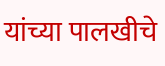यांच्या पालखीचे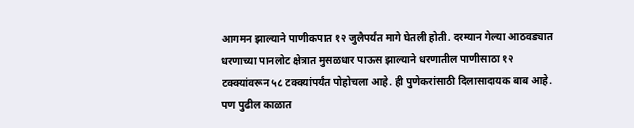आगमन झाल्याने पाणीकपात १२ जुलैपर्यंत मागे घेतली होती. दरम्यान गेल्या आठवड्यात धरणाच्या पानलोट क्षेत्रात मुसळधार पाऊस झाल्याने धरणातील पाणीसाठा १२ टक्क्यांवरून ५८ टक्क्यांपर्यंत पोहोचला आहे. ही पुणेकरांसाठी दिलासादायक बाब आहे. पण पुढील काळात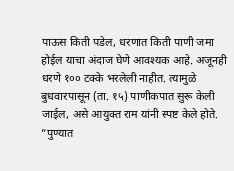पाऊस किती पडेल, धरणात किती पाणी जमा होईल याचा अंदाज घेणे आवश्यक आहे. अजूनही धरणे १०० टक्के भरलेली नाहीत. त्यामुळे बुधवारपासून (ता. १५) पाणीकपात सुरू केली जाईल, असे आयुक्त राम यांनी स्पष्ट केले होते.
”पुण्यात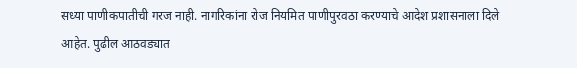सध्या पाणीकपातीची गरज नाही. नागरिकांना रोज नियमित पाणीपुरवठा करण्याचे आदेश प्रशासनाला दिले आहेत. पुढील आठवड्यात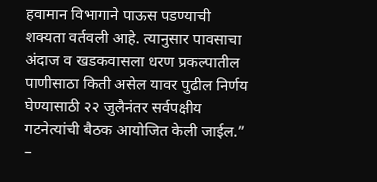हवामान विभागाने पाऊस पडण्याची शक्यता वर्तवली आहे. त्यानुसार पावसाचा अंदाज व खडकवासला धरण प्रकल्पातील पाणीसाठा किती असेल यावर पुढील निर्णय घेण्यासाठी २२ जुलैनंतर सर्वपक्षीय गटनेत्यांची बैठक आयोजित केली जाईल.”
–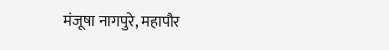मंजूषा नागपुरे, महापौर